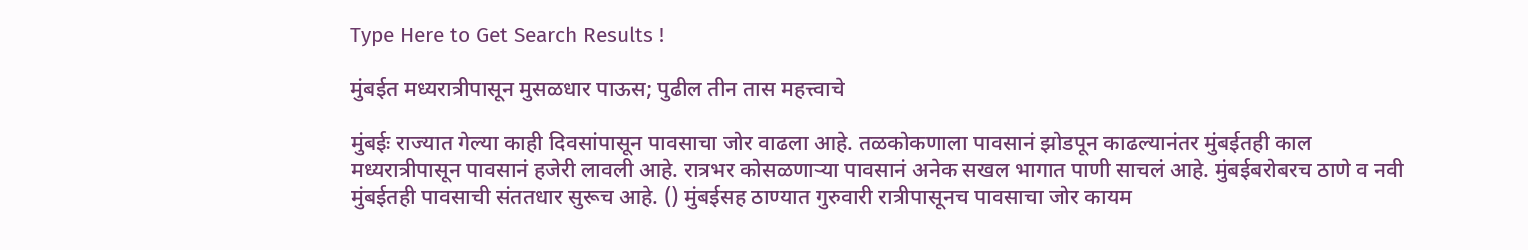Type Here to Get Search Results !

मुंबईत मध्यरात्रीपासून मुसळधार पाऊस; पुढील तीन तास महत्त्वाचे

मुंबईः राज्यात गेल्या काही दिवसांपासून पावसाचा जोर वाढला आहे. तळकोकणाला पावसानं झोडपून काढल्यानंतर मुंबईतही काल मध्यरात्रीपासून पावसानं हजेरी लावली आहे. रात्रभर कोसळणाऱ्या पावसानं अनेक सखल भागात पाणी साचलं आहे. मुंबईबरोबरच ठाणे व नवी मुंबईतही पावसाची संततधार सुरूच आहे. () मुंबईसह ठाण्यात गुरुवारी रात्रीपासूनच पावसाचा जोर कायम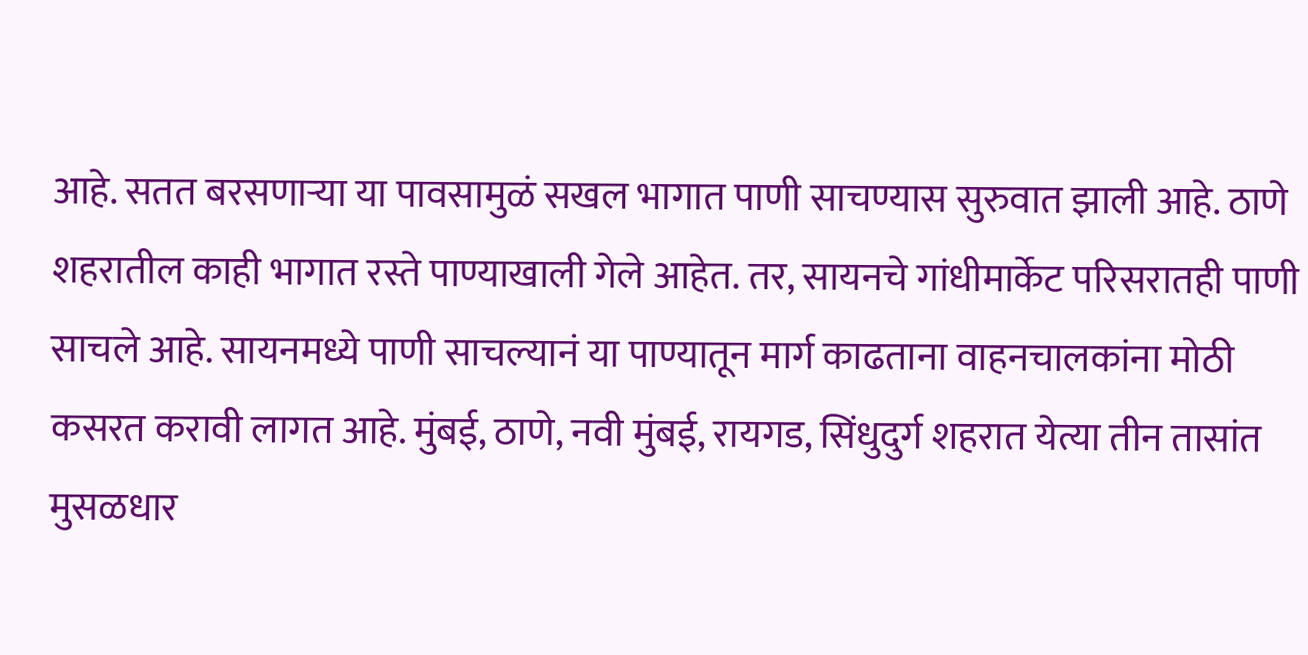आहे. सतत बरसणाऱ्या या पावसामुळं सखल भागात पाणी साचण्यास सुरुवात झाली आहे. ठाणे शहरातील काही भागात रस्ते पाण्याखाली गेले आहेत. तर, सायनचे गांधीमार्केट परिसरातही पाणी साचले आहे. सायनमध्ये पाणी साचल्यानं या पाण्यातून मार्ग काढताना वाहनचालकांना मोठी कसरत करावी लागत आहे. मुंबई, ठाणे, नवी मुंबई, रायगड, सिंधुदुर्ग शहरात येत्या तीन तासांत मुसळधार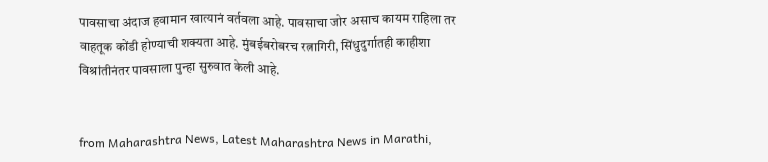पावसाचा अंदाज हवामान खात्यानं वर्तवला आहे. पावसाचा जोर असाच कायम राहिला तर वाहतूक कोंडी होण्याची शक्यता आहे. मुंबईबरोबरच रत्नागिरी, सिंधुदुर्गातही काहीशा विश्रांतीनंतर पावसाला पुन्हा सुरुवात केली आहे.


from Maharashtra News, Latest Maharashtra News in Marathi,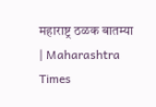महाराष्ट्र ठळक बातम्या | Maharashtra Times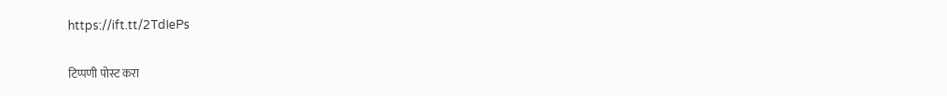https://ift.tt/2TdIePs

टिप्पणी पोस्ट करा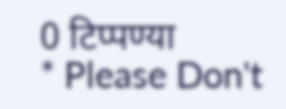0 टिप्पण्या
* Please Don't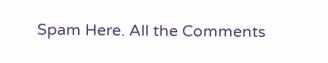Spam Here. All the Comments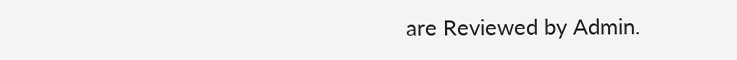are Reviewed by Admin.